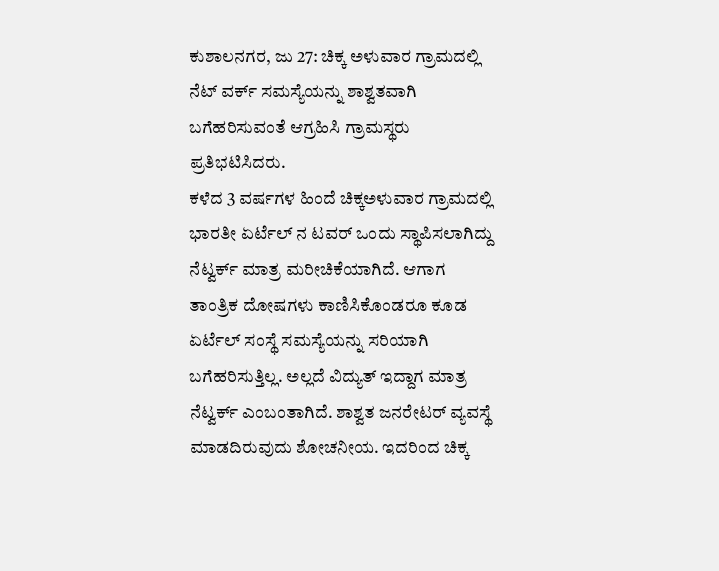ಕುಶಾಲನಗರ, ಜು 27: ಚಿಕ್ಕ ಅಳುವಾರ ಗ್ರಾಮದಲ್ಲಿ ನೆಟ್ ವರ್ಕ್ ಸಮಸ್ಯೆಯನ್ನು ಶಾಶ್ವತವಾಗಿ
ಬಗೆಹರಿಸುವಂತೆ ಆಗ್ರಹಿಸಿ ಗ್ರಾಮಸ್ಥರು ಪ್ರತಿಭಟಿಸಿದರು.
ಕಳೆದ 3 ವರ್ಷಗಳ ಹಿಂದೆ ಚಿಕ್ಕಅಳುವಾರ ಗ್ರಾಮದಲ್ಲಿ ಭಾರತೀ ಏರ್ಟೆಲ್ ನ ಟವರ್ ಒಂದು ಸ್ಥಾಪಿಸಲಾಗಿದ್ದು ನೆಟ್ವರ್ಕ್ ಮಾತ್ರ ಮರೀಚಿಕೆಯಾಗಿದೆ. ಆಗಾಗ ತಾಂತ್ರಿಕ ದೋಷಗಳು ಕಾಣಿಸಿಕೊಂಡರೂ ಕೂಡ ಏರ್ಟೆಲ್ ಸಂಸ್ಥೆ ಸಮಸ್ಯೆಯನ್ನು ಸರಿಯಾಗಿ ಬಗೆಹರಿಸುತ್ತಿಲ್ಲ. ಅಲ್ಲದೆ ವಿದ್ಯುತ್ ಇದ್ದಾಗ ಮಾತ್ರ ನೆಟ್ವರ್ಕ್ ಎಂಬಂತಾಗಿದೆ. ಶಾಶ್ವತ ಜನರೇಟರ್ ವ್ಯವಸ್ಥೆ ಮಾಡದಿರುವುದು ಶೋಚನೀಯ. ಇದರಿಂದ ಚಿಕ್ಕ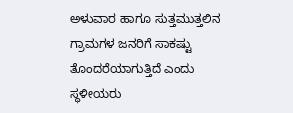ಅಳುವಾರ ಹಾಗೂ ಸುತ್ತಮುತ್ತಲಿನ ಗ್ರಾಮಗಳ ಜನರಿಗೆ ಸಾಕಷ್ಟು ತೊಂದರೆಯಾಗುತ್ತಿದೆ ಎಂದು ಸ್ಥಳೀಯರು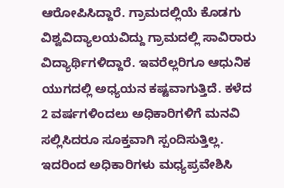ಆರೋಪಿಸಿದ್ದಾರೆ. ಗ್ರಾಮದಲ್ಲಿಯೆ ಕೊಡಗು ವಿಶ್ವವಿದ್ಯಾಲಯವಿದ್ದು ಗ್ರಾಮದಲ್ಲಿ ಸಾವಿರಾರು ವಿದ್ಯಾರ್ಥಿಗಳಿದ್ದಾರೆ. ಇವರೆಲ್ಲರಿಗೂ ಆಧುನಿಕ ಯುಗದಲ್ಲಿ ಅಧ್ಯಯನ ಕಷ್ಟವಾಗುತ್ತಿದೆ. ಕಳೆದ 2 ವರ್ಷಗಳಿಂದಲು ಅಧಿಕಾರಿಗಳಿಗೆ ಮನವಿ ಸಲ್ಲಿಸಿದರೂ ಸೂಕ್ತವಾಗಿ ಸ್ಪಂದಿಸುತ್ತಿಲ್ಲ. ಇದರಿಂದ ಅಧಿಕಾರಿಗಳು ಮಧ್ಯಪ್ರವೇಶಿಸಿ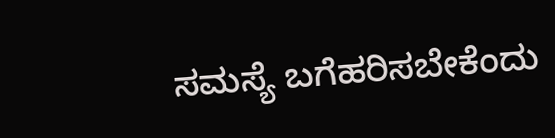ಸಮಸ್ಯೆ ಬಗೆಹರಿಸಬೇಕೆಂದು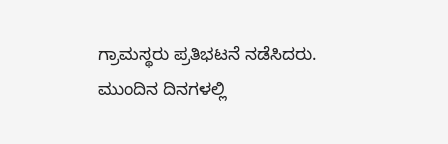ಗ್ರಾಮಸ್ಥರು ಪ್ರತಿಭಟನೆ ನಡೆಸಿದರು. ಮುಂದಿನ ದಿನಗಳಲ್ಲಿ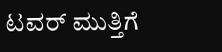ಟವರ್ ಮುತ್ತಿಗೆ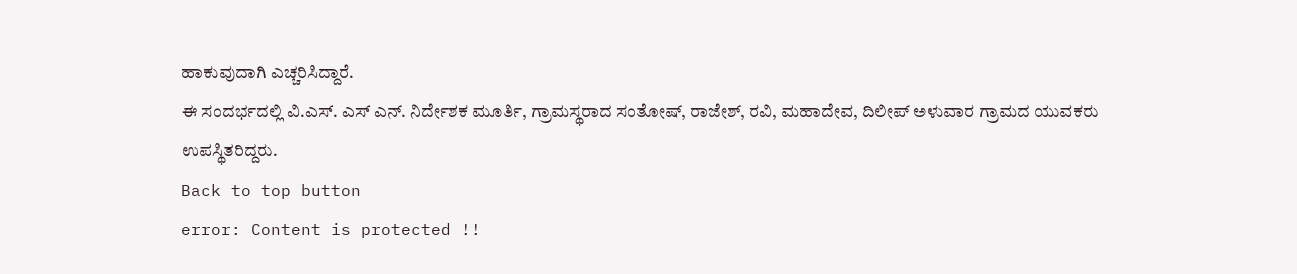ಹಾಕುವುದಾಗಿ ಎಚ್ಚರಿಸಿದ್ದಾರೆ.
ಈ ಸಂದರ್ಭದಲ್ಲಿ ವಿ.ಎಸ್. ಎಸ್ ಎನ್. ನಿರ್ದೇಶಕ ಮೂರ್ತಿ, ಗ್ರಾಮಸ್ಥರಾದ ಸಂತೋಷ್, ರಾಜೇಶ್, ರವಿ, ಮಹಾದೇವ, ದಿಲೀಪ್ ಅಳುವಾರ ಗ್ರಾಮದ ಯುವಕರು ಉಪಸ್ಥಿತರಿದ್ದರು.
Back to top button
error: Content is protected !!